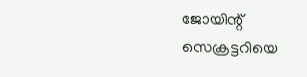ജോയിന്റ് സെക്രട്ടറിയെ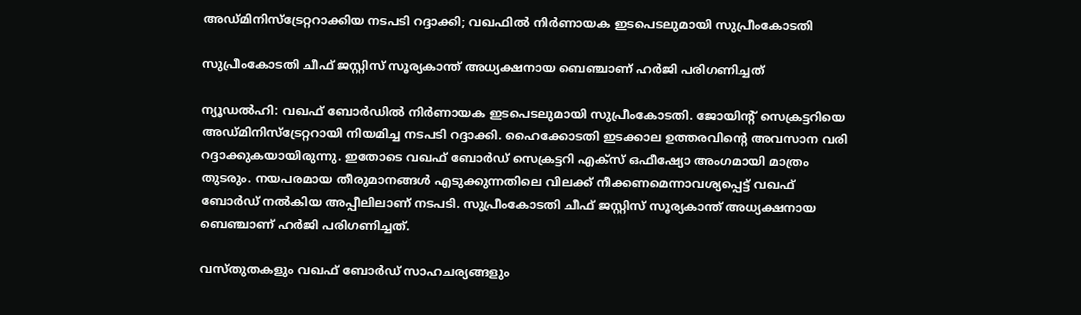അഡ്മിനിസ്‌ട്രേറ്ററാക്കിയ നടപടി റദ്ദാക്കി; വഖഫില്‍ നിര്‍ണായക ഇടപെടലുമായി സുപ്രീംകോടതി

സുപ്രീംകോടതി ചീഫ് ജസ്റ്റിസ് സൂര്യകാന്ത് അധ്യക്ഷനായ ബെഞ്ചാണ് ഹര്‍ജി പരിഗണിച്ചത്

ന്യൂഡല്‍ഹി: വഖഫ് ബോര്‍ഡില്‍ നിര്‍ണായക ഇടപെടലുമായി സുപ്രീംകോടതി. ജോയിന്റ് സെക്രട്ടറിയെ അഡ്മിനിസ്‌ട്രേറ്ററായി നിയമിച്ച നടപടി റദ്ദാക്കി. ഹൈക്കോടതി ഇടക്കാല ഉത്തരവിന്റെ അവസാന വരി റദ്ദാക്കുകയായിരുന്നു. ഇതോടെ വഖഫ് ബോര്‍ഡ് സെക്രട്ടറി എക്‌സ് ഒഫീഷ്യോ അംഗമായി മാത്രം തുടരും. നയപരമായ തീരുമാനങ്ങള്‍ എടുക്കുന്നതിലെ വിലക്ക് നീക്കണമെന്നാവശ്യപ്പെട്ട് വഖഫ് ബോര്‍ഡ് നല്‍കിയ അപ്പീലിലാണ് നടപടി. സുപ്രീംകോടതി ചീഫ് ജസ്റ്റിസ് സൂര്യകാന്ത് അധ്യക്ഷനായ ബെഞ്ചാണ് ഹര്‍ജി പരിഗണിച്ചത്.

വസ്തുതകളും വഖഫ് ബോര്‍ഡ് സാഹചര്യങ്ങളും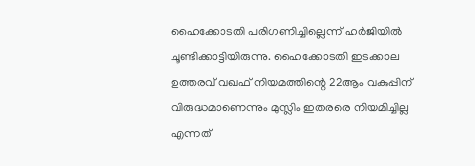ഹൈക്കോടതി പരിഗണിച്ചില്ലെന്ന് ഹര്‍ജിയില്‍ ചൂണ്ടിക്കാട്ടിയിരുന്നു. ഹൈക്കോടതി ഇടക്കാല ഉത്തരവ് വഖഫ് നിയമത്തിന്റെ 22ആം വകുപ്പിന് വിരുദ്ധമാണെന്നും മുസ്ലിം ഇതരരെ നിയമിച്ചില്ല എന്നത്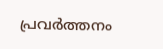പ്രവര്‍ത്തനം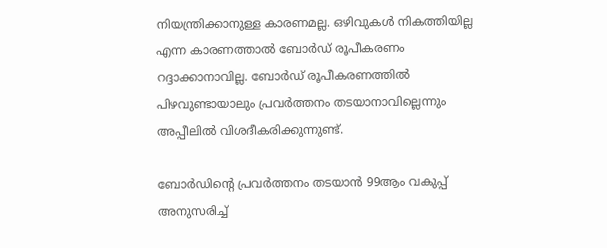നിയന്ത്രിക്കാനുള്ള കാരണമല്ല. ഒഴിവുകള്‍ നികത്തിയില്ല എന്ന കാരണത്താല്‍ ബോര്‍ഡ് രൂപീകരണം റദ്ദാക്കാനാവില്ല. ബോര്‍ഡ് രൂപീകരണത്തില്‍ പിഴവുണ്ടായാലും പ്രവര്‍ത്തനം തടയാനാവില്ലെന്നും അപ്പീലില്‍ വിശദീകരിക്കുന്നുണ്ട്.

ബോര്‍ഡിന്റെ പ്രവര്‍ത്തനം തടയാന്‍ 99ആം വകുപ്പ് അനുസരിച്ച്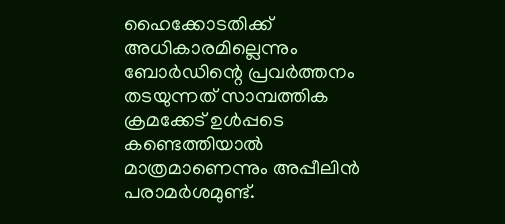ഹൈക്കോടതിക്ക് അധികാരമില്ലെന്നും ബോര്‍ഡിന്റെ പ്രവര്‍ത്തനം തടയുന്നത് സാമ്പത്തിക ക്രമക്കേട് ഉള്‍പ്പടെ കണ്ടെത്തിയാല്‍ മാത്രമാണെന്നും അപ്പീലിന്‍ പരാമര്‍ശമുണ്ട്.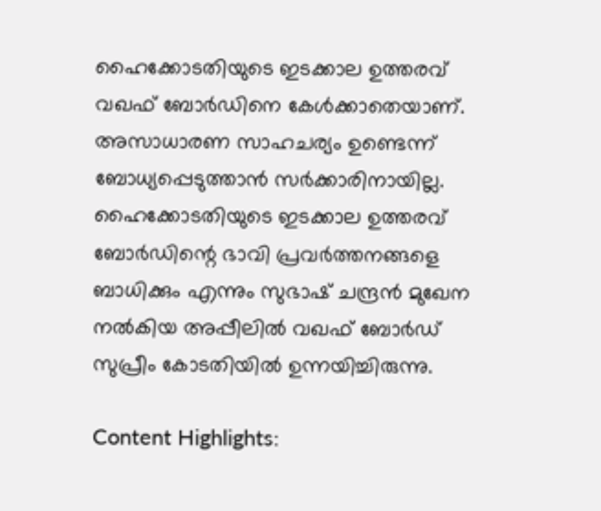ഹൈക്കോടതിയുടെ ഇടക്കാല ഉത്തരവ് വഖഫ് ബോര്‍ഡിനെ കേള്‍ക്കാതെയാണ്. അസാധാരണ സാഹചര്യം ഉണ്ടെന്ന് ബോധ്യപ്പെടുത്താന്‍ സര്‍ക്കാരിനായില്ല. ഹൈക്കോടതിയുടെ ഇടക്കാല ഉത്തരവ് ബോര്‍ഡിന്റെ ഭാവി പ്രവര്‍ത്തനങ്ങളെ ബാധിക്കും എന്നും സുഭാഷ് ചന്ദ്രന്‍ മുഖേന നല്‍കിയ അപ്പീലില്‍ വഖഫ് ബോര്‍ഡ് സുപ്രീം കോടതിയില്‍ ഉന്നയിച്ചിരുന്നു.

Content Highlights: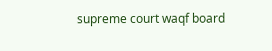supreme court waqf board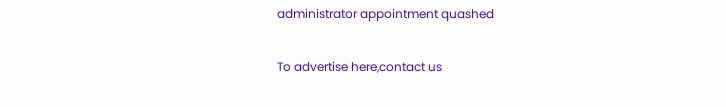administrator appointment quashed

To advertise here,contact us